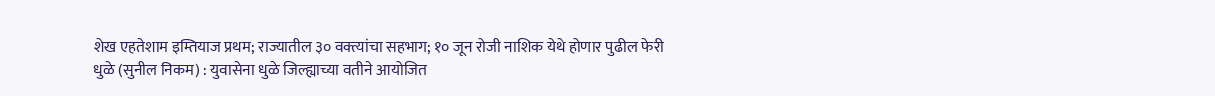शेख एहतेशाम इम्तियाज प्रथम; राज्यातील ३० वक्त्यांचा सहभाग; १० जून रोजी नाशिक येथे होणार पुढील फेरी
धुळे (सुनील निकम) : युवासेना धुळे जिल्ह्याच्या वतीने आयोजित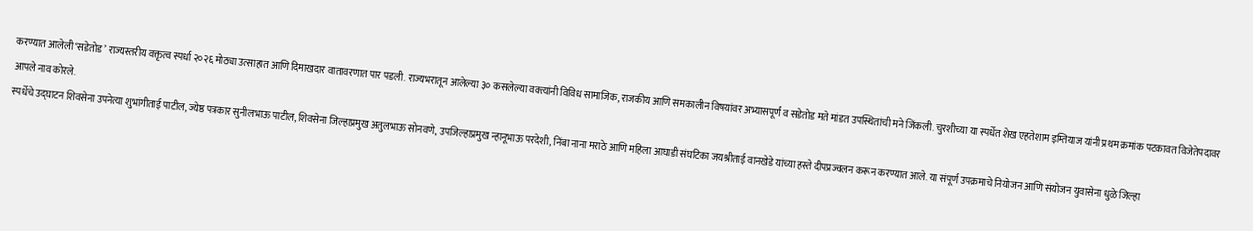करण्यात आलेली ‘सडेतोड’ राज्यस्तरीय वक्तृत्व स्पर्धा २०२६ मोठ्या उत्साहात आणि दिमाखदार वातावरणात पार पडली. राज्यभरातून आलेल्या ३० कसलेल्या वक्त्यांनी विविध सामाजिक, राजकीय आणि समकालीन विषयांवर अभ्यासपूर्ण व सडेतोड मते मांडत उपस्थितांची मने जिंकली. चुरशीच्या या स्पर्धेत शेख एहतेशाम इम्तियाज यांनी प्रथम क्रमांक पटकावत विजेतेपदावर आपले नाव कोरले.
स्पर्धेचे उद्घाटन शिवसेना उपनेत्या शुभांगीताई पाटील, ज्येष्ठ पत्रकार सुनीलभाऊ पाटील, शिवसेना जिल्हाप्रमुख अतुलभाऊ सोनवणे, उपजिल्हाप्रमुख न्हानूभाऊ परदेशी, निंबा नाना मराठे आणि महिला आघाडी संघटिका जयश्रीताई वानखेडे यांच्या हस्ते दीपप्रज्वलन करून करण्यात आले. या संपूर्ण उपक्रमाचे नियोजन आणि संयोजन युवासेना धुळे जिल्हा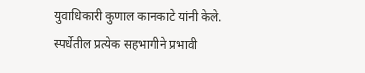युवाधिकारी कुणाल कानकाटे यांनी केले.
स्पर्धेतील प्रत्येक सहभागीने प्रभावी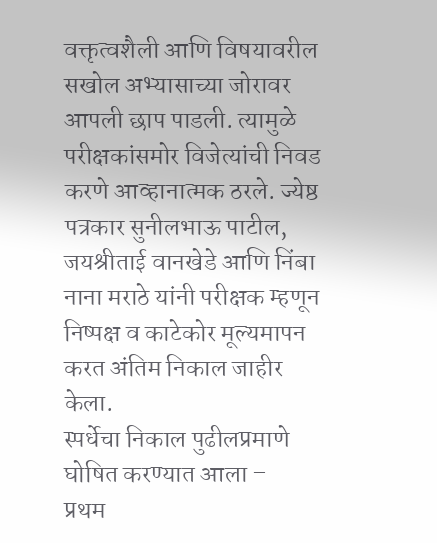वक्तृत्वशैली आणि विषयावरील सखोल अभ्यासाच्या जोरावर आपली छाप पाडली. त्यामुळे परीक्षकांसमोर विजेत्यांची निवड करणे आव्हानात्मक ठरले. ज्येष्ठ पत्रकार सुनीलभाऊ पाटील, जयश्रीताई वानखेडे आणि निंबा नाना मराठे यांनी परीक्षक म्हणून निष्पक्ष व काटेकोर मूल्यमापन करत अंतिम निकाल जाहीर केला.
स्पर्धेचा निकाल पुढीलप्रमाणे घोषित करण्यात आला –
प्रथम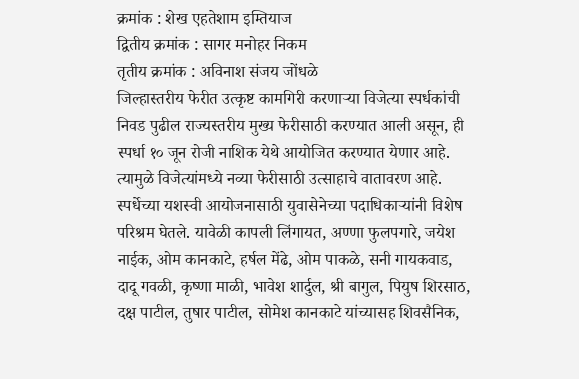क्रमांक : शेख एहतेशाम इम्तियाज
द्वितीय क्रमांक : सागर मनोहर निकम
तृतीय क्रमांक : अविनाश संजय जोंधळे
जिल्हास्तरीय फेरीत उत्कृष्ट कामगिरी करणाऱ्या विजेत्या स्पर्धकांची निवड पुढील राज्यस्तरीय मुख्य फेरीसाठी करण्यात आली असून, ही स्पर्धा १० जून रोजी नाशिक येथे आयोजित करण्यात येणार आहे. त्यामुळे विजेत्यांमध्ये नव्या फेरीसाठी उत्साहाचे वातावरण आहे.
स्पर्धेच्या यशस्वी आयोजनासाठी युवासेनेच्या पदाधिकाऱ्यांनी विशेष परिश्रम घेतले. यावेळी कापली लिंगायत, अण्णा फुलपगारे, जयेश नाईक, ओम कानकाटे, हर्षल मेंढे, ओम पाकळे, सनी गायकवाड, दादू गवळी, कृष्णा माळी, भावेश शार्दुल, श्री बागुल, पियुष शिरसाठ, दक्ष पाटील, तुषार पाटील, सोमेश कानकाटे यांच्यासह शिवसैनिक,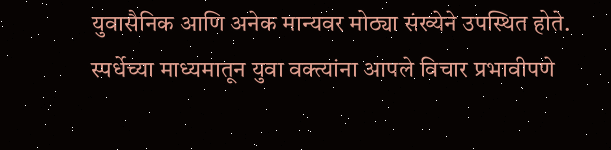युवासैनिक आणि अनेक मान्यवर मोठ्या संख्येने उपस्थित होते. स्पर्धेच्या माध्यमातून युवा वक्त्यांना आपले विचार प्रभावीपणे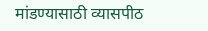मांडण्यासाठी व्यासपीठ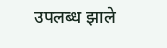उपलब्ध झाले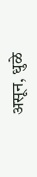असून, धुळे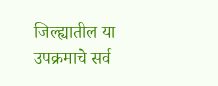जिल्ह्यातील या उपक्रमाचे सर्व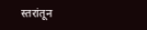स्तरांतून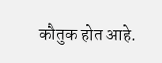कौतुक होत आहे.